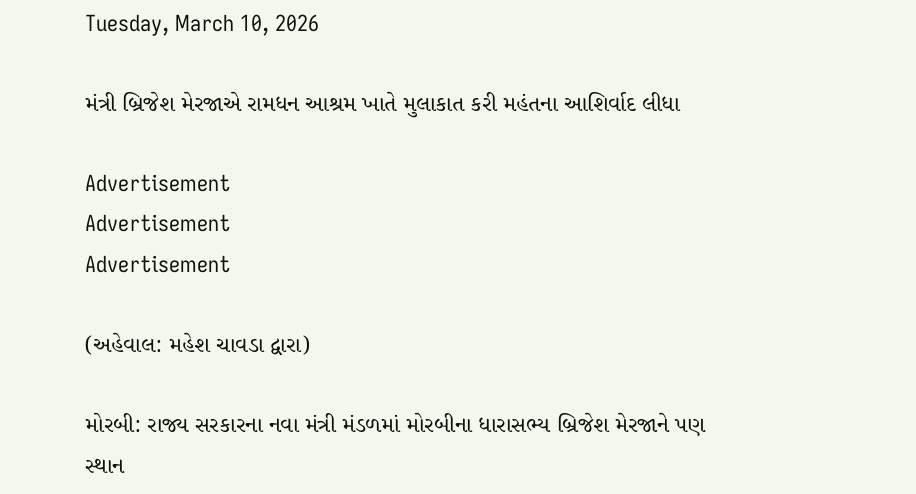Tuesday, March 10, 2026

મંત્રી બ્રિજેશ મેરજાએ રામધન આશ્રમ ખાતે મુલાકાત કરી મહંતના આશિર્વાદ લીધા

Advertisement
Advertisement
Advertisement

(અહેવાલ: મહેશ ચાવડા દ્વારા)

મોરબી: રાજ્ય સરકારના નવા મંત્રી મંડળમાં મોરબીના ધારાસભ્ય બ્રિજેશ મેરજાને પણ સ્થાન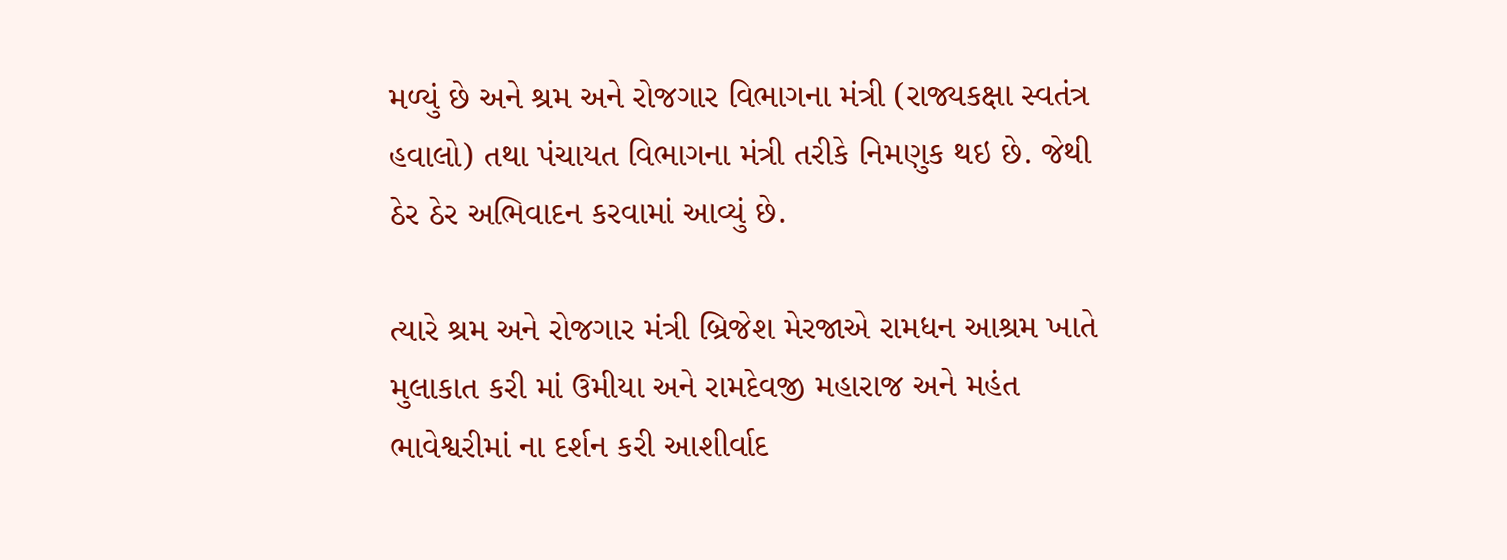મળ્યું છે અને શ્રમ અને રોજગાર વિભાગના મંત્રી (રાજ્યકક્ષા સ્વતંત્ર હવાલો) તથા પંચાયત વિભાગના મંત્રી તરીકે નિમણુક થઇ છે. જેથી ઠેર ઠેર અભિવાદન કરવામાં આવ્યું છે.

ત્યારે શ્રમ અને રોજગાર મંત્રી બ્રિજેશ મેરજાએ રામધન આશ્રમ ખાતે મુલાકાત કરી માં ઉમીયા અને રામદેવજી મહારાજ અને મહંત ભાવેશ્વરીમાં ના દર્શન કરી આશીર્વાદ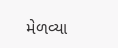મેળવ્યા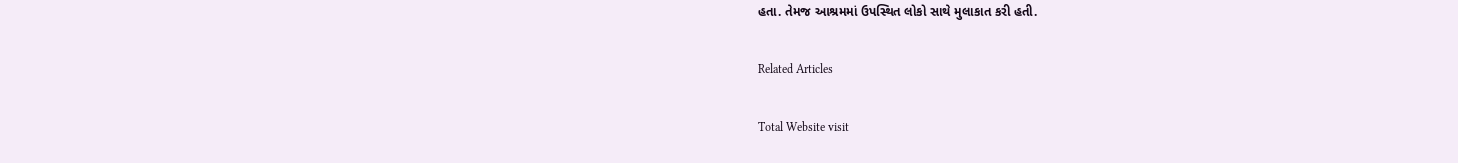હતા. તેમજ આશ્રમમાં ઉપસ્થિત લોકો સાથે મુલાકાત કરી હતી.

Related Articles

Total Website visit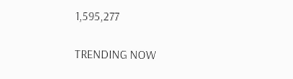1,595,277

TRENDING NOW